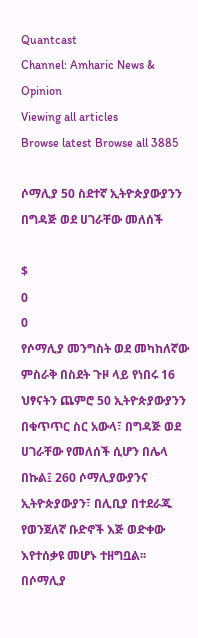Quantcast
Channel: Amharic News & Opinion
Viewing all articles
Browse latest Browse all 3885

ሶማሊያ 50 ስደተኛ ኢትዮጵያውያንን በግዳጅ ወደ ሀገራቸው መለሰች

$
0
0
የሶማሊያ መንግስት ወደ መካከለኛው ምስራቅ በስደት ጉዞ ላይ የነበሩ 16 ህፃናትን ጨምሮ 50 ኢትዮጵያውያንን በቁጥጥር ስር አውላ፣ በግዳጅ ወደ ሀገራቸው የመለሰች ሲሆን በሌላ በኩል፤ 260 ሶማሊያውያንና ኢትዮጵያውያን፣ በሊቢያ በተደራጁ የወንጀለኛ ቡድኖች እጅ ወድቀው እየተሰቃዩ መሆኑ ተዘግቧል፡፡
በሶማሊያ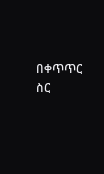በቀጥጥር ስር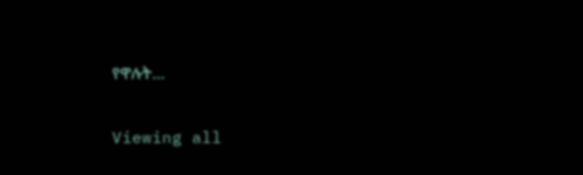የዋሉት…

Viewing all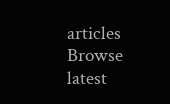articles
Browse latest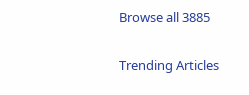Browse all 3885

Trending Articles